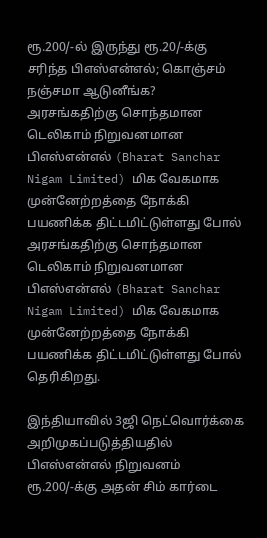ரூ.200/-ல் இருந்து ரூ.20/-க்கு சரிந்த பிஎஸ்என்எல்; கொஞ்சம் நஞ்சமா ஆடுனீங்க?
அரசங்கதிற்கு சொந்தமான டெலிகாம் நிறுவனமான பிஎஸ்என்எல் (Bharat Sanchar Nigam Limited) மிக வேகமாக முன்னேற்றத்தை நோக்கி பயணிக்க திட்டமிட்டுள்ளது போல்
அரசங்கதிற்கு சொந்தமான டெலிகாம் நிறுவனமான பிஎஸ்என்எல் (Bharat Sanchar Nigam Limited) மிக வேகமாக முன்னேற்றத்தை நோக்கி பயணிக்க திட்டமிட்டுள்ளது போல் தெரிகிறது.

இந்தியாவில் 3ஜி நெட்வொர்க்கை அறிமுகப்படுத்தியதில் பிஎஸ்என்எல் நிறுவனம் ரூ.200/-க்கு அதன் சிம் கார்டை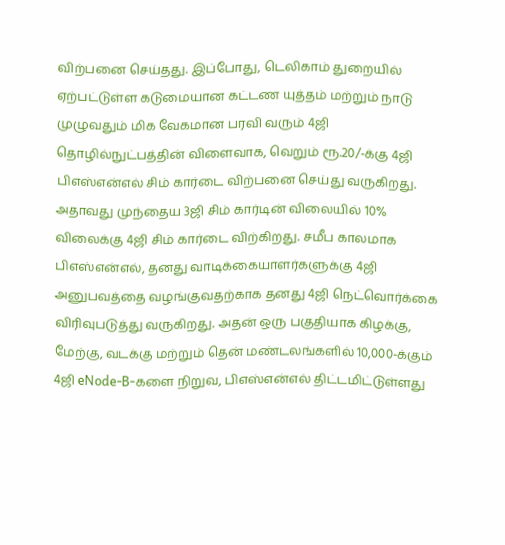விற்பனை செய்தது. இப்போது, டெலிகாம் துறையில் ஏற்பட்டுள்ள கடுமையான கட்டண யுத்தம் மற்றும் நாடு முழுவதும் மிக வேகமான பரவி வரும் 4ஜி தொழில்நுட்பத்தின் விளைவாக, வெறும் ரூ.20/-க்கு 4ஜி பிஎஸ்என்எல் சிம் கார்டை விற்பனை செய்து வருகிறது.
அதாவது முந்தைய 3ஜி சிம் கார்டின் விலையில் 10% விலைக்கு 4ஜி சிம் கார்டை விற்கிறது. சமீப காலமாக பிஎஸ்என்எல், தனது வாடிக்கையாளர்களுக்கு 4ஜி அனுபவத்தை வழங்குவதற்காக தனது 4ஜி நெட்வொர்க்கை விரிவுபடுத்து வருகிறது. அதன் ஒரு பகுதியாக கிழக்கு, மேற்கு, வடக்கு மற்றும் தென் மண்டலங்களில் 10,000-க்கும் 4ஜி eNode-B-களை நிறுவ, பிஎஸ்என்எல் திட்டமிட்டுள்ளது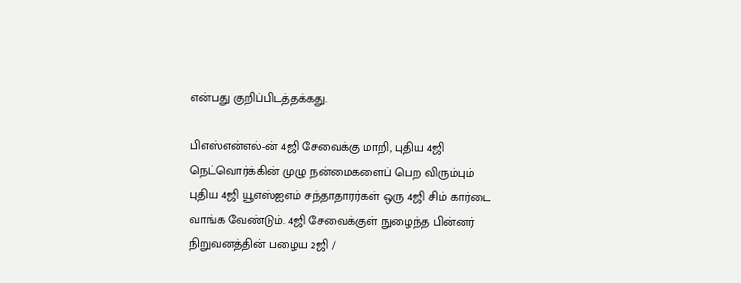என்பது குறிப்பிடத்தக்கது.

பிஎஸ்என்எல்-ன் 4ஜி சேவைக்கு மாறி, புதிய 4ஜி நெட்வொர்க்கின் முழு நன்மைகளைப் பெற விரும்பும் புதிய 4ஜி யூஎஸ்ஐஎம் சந்தாதாரர்கள் ஒரு 4ஜி சிம் கார்டை வாங்க வேண்டும். 4ஜி சேவைக்குள் நுழைந்த பின்னர் நிறுவனத்தின் பழைய 2ஜி /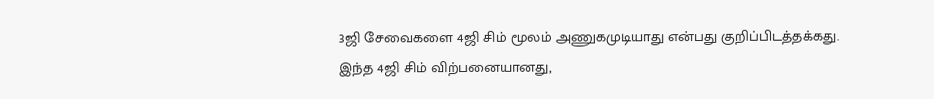3ஜி சேவைகளை 4ஜி சிம் மூலம் அணுகமுடியாது என்பது குறிப்பிடத்தக்கது. இந்த 4ஜி சிம் விற்பனையானது,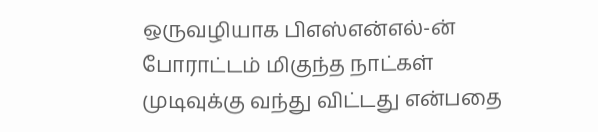ஒருவழியாக பிஎஸ்என்எல்-ன் போராட்டம் மிகுந்த நாட்கள் முடிவுக்கு வந்து விட்டது என்பதை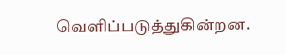வெளிப்படுத்துகின்றன.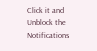Click it and Unblock the Notifications